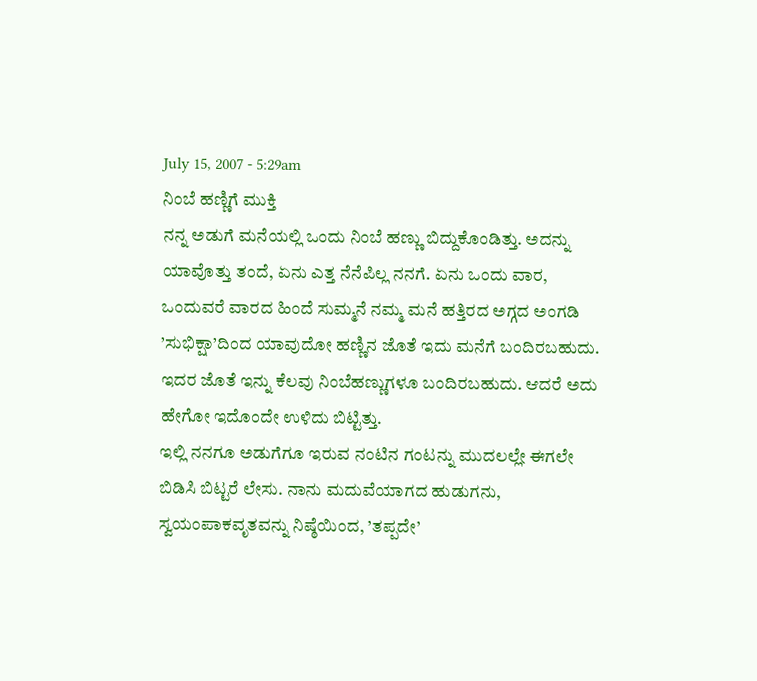July 15, 2007 - 5:29am
ನಿಂಬೆ ಹಣ್ಣಿಗೆ ಮುಕ್ತಿ
ನನ್ನ ಅಡುಗೆ ಮನೆಯಲ್ಲಿ ಒಂದು ನಿಂಬೆ ಹಣ್ಣು ಬಿದ್ದುಕೊಂಡಿತ್ತು. ಅದನ್ನು ಯಾವೊತ್ತು ತಂದೆ, ಏನು ಎತ್ತ ನೆನೆಪಿಲ್ಲ ನನಗೆ. ಏನು ಒಂದು ವಾರ, ಒಂದುವರೆ ವಾರದ ಹಿಂದೆ ಸುಮ್ಮನೆ ನಮ್ಮ ಮನೆ ಹತ್ತಿರದ ಅಗ್ಗದ ಅಂಗಡಿ ’ಸುಭಿಕ್ಷಾ’ದಿಂದ ಯಾವುದೋ ಹಣ್ಣಿನ ಜೊತೆ ಇದು ಮನೆಗೆ ಬಂದಿರಬಹುದು. ಇದರ ಜೊತೆ ಇನ್ನು ಕೆಲವು ನಿಂಬೆಹಣ್ಣುಗಳೂ ಬಂದಿರಬಹುದು. ಆದರೆ ಅದು ಹೇಗೋ ಇದೊಂದೇ ಉಳಿದು ಬಿಟ್ಟಿತ್ತು.
ಇಲ್ಲಿ ನನಗೂ ಅಡುಗೆಗೂ ಇರುವ ನಂಟಿನ ಗಂಟನ್ನು ಮುದಲಲ್ಲೇ ಈಗಲೇ ಬಿಡಿಸಿ ಬಿಟ್ಟರೆ ಲೇಸು. ನಾನು ಮದುವೆಯಾಗದ ಹುಡುಗನು, ಸ್ವಯಂಪಾಕವೃತವನ್ನು ನಿಷ್ಠೆಯಿಂದ, ’ತಪ್ಪದೇ’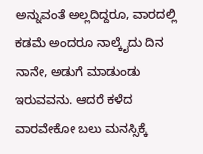ಅನ್ನುವಂತೆ ಅಲ್ಲದಿದ್ದರೂ, ವಾರದಲ್ಲಿ ಕಡಮೆ ಅಂದರೂ ನಾಲ್ಕೈದು ದಿನ ನಾನೇ, ಅಡುಗೆ ಮಾಡುಂಡು ಇರುವವನು. ಆದರೆ ಕಳೆದ ವಾರವೇಕೋ ಬಲು ಮನಸ್ಸಿಕ್ಕೆ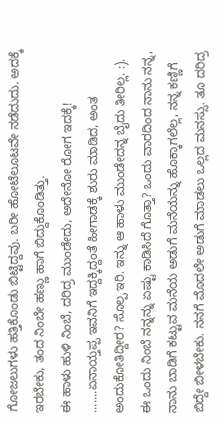ಗೋಜಲುಗಳು ಹತ್ತಿಕೊಂಡು ಬಿಟ್ಟಿದ್ದವು. ಬರೀ ಹೋಟೆಲೂಟವೇ ನಡೆದುದು. ಅದಕ್ಕೆ ಇರಬೇಕು, ತಂದ ನಿಂಬೇ ಹಣ್ಣು ಹಾಗೆ ಬಿದ್ದುಕೊಂಡಿತ್ತು.
ಈ ಹಾಳು ಹುಳಿ ನಿಂಬೆ, ದರಿದ್ರ ಮುಂಡೇದು, ಅದೇನೋ ರೋಗ ಇದಕ್ಕೆ! .......ಏನಾಯ್ತಪ್ಪ ಇವನಿಗೆ ಇದ್ದಕ್ಕಿದ್ದಂತೆ ಹೀಗಾಡಕ್ಕೆ ಶುರು ಮಾಡಿದ, ಅಂತ ಅಂದುಕೋತಿದ್ದೀರ? ಸೊಲ್ಪ ಇರಿ. ಇನ್ನು ಆ ಹಾಳು ಮುಂಡೇದನ್ನ ಬೈದು ತೀರಿಲ್ಲ. :). ಈ ಒಂದು ನಿಂಬೆ ನನ್ನನ್ನು ಏಷ್ಟು ಕಾಡಿಸಿದೆ ಗೊತ್ತಾ? ಒಂದು ವಾರದಿಂದ ನಾನು ನನ್ನ, ನಾನು ಬಾಡಿಗೆ ಕಟ್ಟುವ ಮನೆಯ ಅಡುಗೆ ಮನೆಯನ್ನು ಹೊಕ್ಕಾಗಲೆಲ್ಲ, ನನ್ನ ಕಣ್ಣಿಗೆ ಬಿದ್ದೇ ಬೀಳಬೇಕು. ನನಗೆ ಮೊದಲೇ ಅಡುಗೆ ಮಾಡಲು ಒಲ್ಲದ ಮನಸ್ಸು. ತೂ ದರಿದ್ರ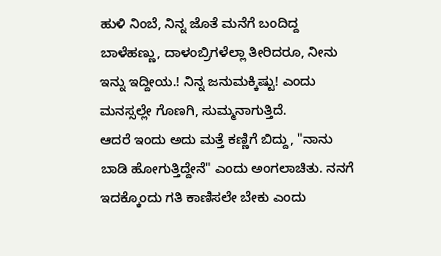ಹುಳಿ ನಿಂಬೆ, ನಿನ್ನ ಜೊತೆ ಮನೆಗೆ ಬಂದಿದ್ದ ಬಾಳೆಹಣ್ಣು, ದಾಳಂಬ್ರಿಗಳೆಲ್ಲಾ ತೀರಿದರೂ, ನೀನು ಇನ್ನು ಇದ್ದೀಯ.! ನಿನ್ನ ಜನುಮಕ್ಕಿಷ್ಟು! ಎಂದು ಮನಸ್ಸಲ್ಲೇ ಗೊಣಗಿ, ಸುಮ್ಮನಾಗುತ್ತಿದೆ.
ಆದರೆ ಇಂದು ಅದು ಮತ್ತೆ ಕಣ್ಣಿಗೆ ಬಿದ್ದು, "ನಾನು ಬಾಡಿ ಹೋಗುತ್ತಿದ್ದೇನೆ" ಎಂದು ಅಂಗಲಾಚಿತು. ನನಗೆ ಇದಕ್ಕೊಂದು ಗತಿ ಕಾಣಿಸಲೇ ಬೇಕು ಎಂದು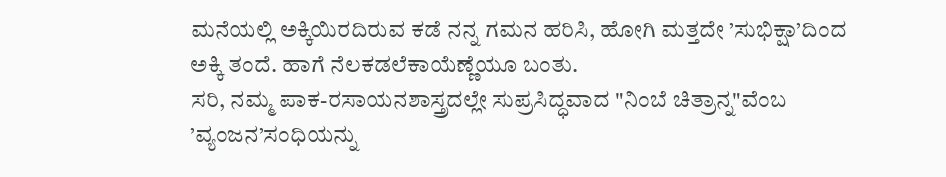ಮನೆಯಲ್ಲಿ ಅಕ್ಕಿಯಿರದಿರುವ ಕಡೆ ನನ್ನ ಗಮನ ಹರಿಸಿ, ಹೋಗಿ ಮತ್ತದೇ ’ಸುಭಿಕ್ಷಾ’ದಿಂದ ಅಕ್ಕಿ ತಂದೆ. ಹಾಗೆ ನೆಲಕಡಲೆಕಾಯೆಣ್ಣೆಯೂ ಬಂತು.
ಸರಿ, ನಮ್ಮ ಪಾಕ-ರಸಾಯನಶಾಸ್ತ್ರದಲ್ಲೇ ಸುಪ್ರಸಿದ್ಧವಾದ "ನಿಂಬೆ ಚಿತ್ರಾನ್ನ"ವೆಂಬ ’ವ್ಯಂಜನ’ಸಂಧಿಯನ್ನು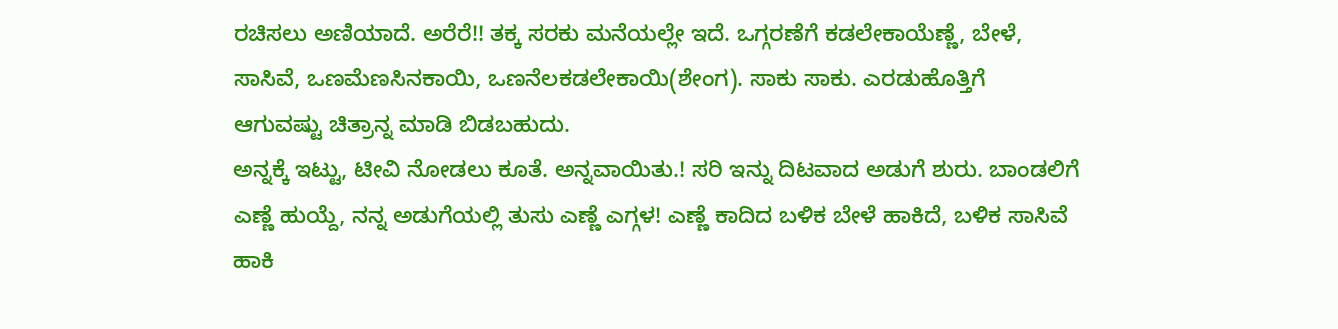ರಚಿಸಲು ಅಣಿಯಾದೆ. ಅರೆರೆ!! ತಕ್ಕ ಸರಕು ಮನೆಯಲ್ಲೇ ಇದೆ. ಒಗ್ಗರಣೆಗೆ ಕಡಲೇಕಾಯೆಣ್ಣೆ, ಬೇಳೆ, ಸಾಸಿವೆ, ಒಣಮೆಣಸಿನಕಾಯಿ, ಒಣನೆಲಕಡಲೇಕಾಯಿ(ಶೇಂಗ). ಸಾಕು ಸಾಕು. ಎರಡುಹೊತ್ತಿಗೆ ಆಗುವಷ್ಟು ಚಿತ್ರಾನ್ನ ಮಾಡಿ ಬಿಡಬಹುದು.
ಅನ್ನಕ್ಕೆ ಇಟ್ಟು, ಟೀವಿ ನೋಡಲು ಕೂತೆ. ಅನ್ನವಾಯಿತು.! ಸರಿ ಇನ್ನು ದಿಟವಾದ ಅಡುಗೆ ಶುರು. ಬಾಂಡಲಿಗೆ ಎಣ್ಣೆ ಹುಯ್ದೆ, ನನ್ನ ಅಡುಗೆಯಲ್ಲಿ ತುಸು ಎಣ್ಣೆ ಎಗ್ಗಳ! ಎಣ್ಣೆ ಕಾದಿದ ಬಳಿಕ ಬೇಳೆ ಹಾಕಿದೆ, ಬಳಿಕ ಸಾಸಿವೆ ಹಾಕಿ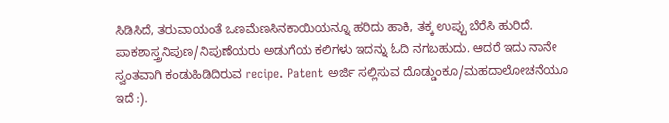ಸಿಡಿಸಿದೆ, ತರುವಾಯಂತೆ ಒಣಮೆಣಸಿನಕಾಯಿಯನ್ನೂ ಹರಿದು ಹಾಕಿ, ತಕ್ಕ ಉಪ್ಪು ಬೆರೆಸಿ ಹುರಿದೆ. ಪಾಕಶಾಸ್ತ್ರನಿಪುಣ/ನಿಪುಣೆಯರು ಅಡುಗೆಯ ಕಲಿಗಳು ಇದನ್ನು ಓದಿ ನಗಬಹುದು. ಆದರೆ ಇದು ನಾನೇ ಸ್ವಂತವಾಗಿ ಕಂಡುಹಿಡಿದಿರುವ recipe. Patent ಅರ್ಜಿ ಸಲ್ಲಿಸುವ ದೊಡ್ಡುಂಕೂ/ಮಹದಾಲೋಚನೆಯೂ ಇದೆ :).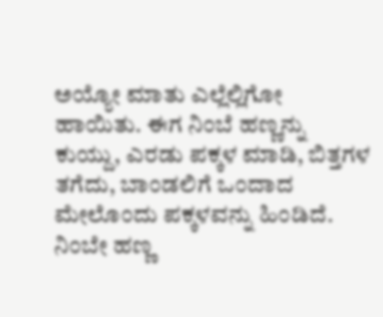ಅಯ್ಯೋ ಮಾತು ಎಲ್ಲೆಲ್ಲಿಗೋ ಹಾಯಿತು. ಈಗ ನಿಂಬೆ ಹಣ್ಣನ್ನು ಕುಯ್ದು, ಎರಡು ಪಕ್ಕಳ ಮಾಡಿ, ಬಿತ್ತಗಳ ತಗೆದು, ಬಾಂಡಲಿಗೆ ಒಂದಾದ ಮೇಲೊಂದು ಪಕ್ಕಳವನ್ನು ಹಿಂಡಿದೆ. ನಿಂಬೇ ಹಣ್ಣ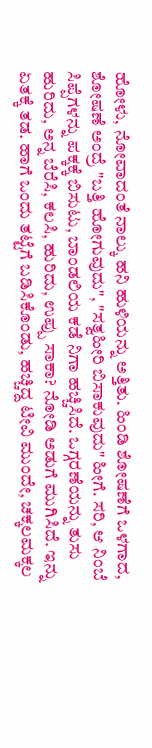ಹೋಳು, ನೋವಾದಂತೆ ನಾಲ್ಕು ಹನಿ ಹುಳಿಯನ್ನು ಅತ್ತಿತು. ಹಿಂಡಿ ಶೋಷಣೆಗೆ ಒಳಗಾದ, ಶೋಷಣೆ ಅಂದ್ರೆ "ಬತ್ತಿ ಹೋಗುವುದು", "ಸತ್ವಹೀರಿ ಬಿಸಾಕುವುದು" ಹೀಗೆ. ಸರಿ, ಆ ನಿಂಬೆ ಸಿಪ್ಪೆಗಳನ್ನು ಪಕ್ಕಕ್ಕೆ ಬಿಸುಟು, ಬಾಂಡಲಿಯ ಕಡೆ ನಿಗಾ ಹಚ್ಚಿಸಿದೆ. ಒಗ್ಗರಣೆಯನ್ನು ತುಸು ಹುರಿದು, ಅನ್ನ ಬೆರೆಸಿ, ಕಲಸಿ, ಹುರಿದು, ಉಪ್ಪು ಸಾಕಾ? ನೋಡಿ ಅಡುಗೆ ಮುಗಿಸಿದೆ. ಇನ್ನು ಏತಕ್ಕೆ ತಡ. ಹಾಗೆ ಒಂದು ತಟ್ಟೆಗೆ ಬಡಿಸಿಕೊಂಡು, ಹಚ್ಚಿದ್ದ ಟೀವಿ ಮುಂದೇ, ಚಕ್ಕಲಮಕ್ಕಲ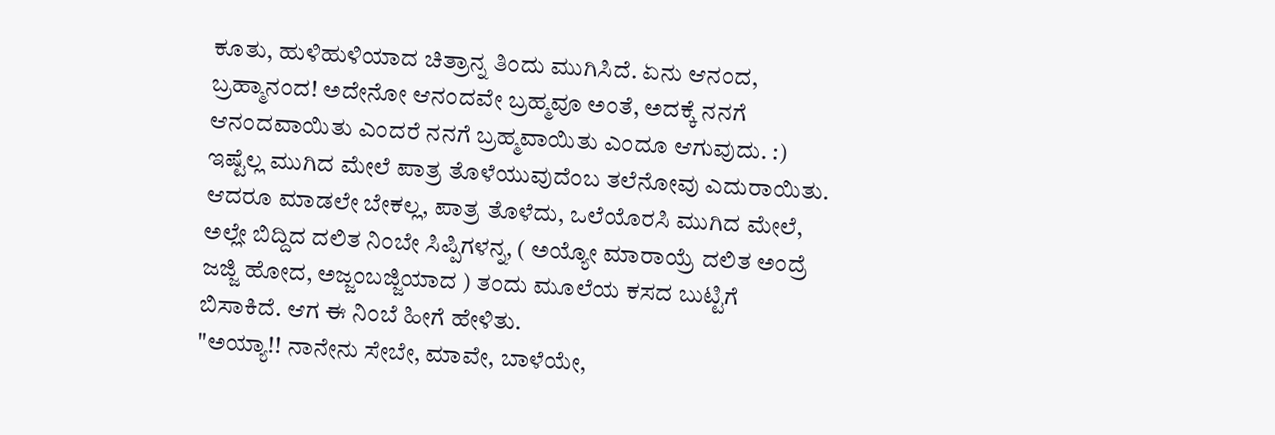ಕೂತು, ಹುಳಿಹುಳಿಯಾದ ಚಿತ್ರಾನ್ನ ತಿಂದು ಮುಗಿಸಿದೆ. ಏನು ಆನಂದ, ಬ್ರಹ್ಮಾನಂದ! ಅದೇನೋ ಆನಂದವೇ ಬ್ರಹ್ಮವೂ ಅಂತೆ, ಅದಕ್ಕೆ ನನಗೆ ಆನಂದವಾಯಿತು ಎಂದರೆ ನನಗೆ ಬ್ರಹ್ಮವಾಯಿತು ಎಂದೂ ಆಗುವುದು. :)
ಇಷ್ಟೆಲ್ಲ ಮುಗಿದ ಮೇಲೆ ಪಾತ್ರ ತೊಳೆಯುವುದೆಂಬ ತಲೆನೋವು ಎದುರಾಯಿತು. ಆದರೂ ಮಾಡಲೇ ಬೇಕಲ್ಲ, ಪಾತ್ರ ತೊಳೆದು, ಒಲೆಯೊರಸಿ ಮುಗಿದ ಮೇಲೆ, ಅಲ್ಲೇ ಬಿದ್ದಿದ ದಲಿತ ನಿಂಬೇ ಸಿಪ್ಪಿಗಳನ್ನ, ( ಅಯ್ಯೋ ಮಾರಾಯ್ರೆ ದಲಿತ ಅಂದ್ರೆ ಜಜ್ಜಿ ಹೋದ, ಅಜ್ಜಂಬಜ್ಜಿಯಾದ ) ತಂದು ಮೂಲೆಯ ಕಸದ ಬುಟ್ಟಿಗೆ ಬಿಸಾಕಿದೆ. ಆಗ ಈ ನಿಂಬೆ ಹೀಗೆ ಹೇಳಿತು.
"ಅಯ್ಯಾ!! ನಾನೇನು ಸೇಬೇ, ಮಾವೇ, ಬಾಳೆಯೇ,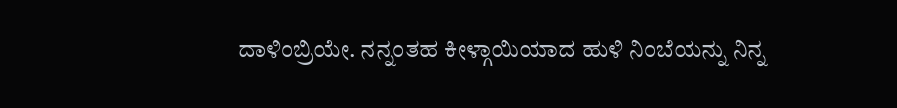ದಾಳಿಂಬ್ರಿಯೇ. ನನ್ನಂತಹ ಕೀಳ್ಗಾಯಿಯಾದ ಹುಳಿ ನಿಂಬೆಯನ್ನು ನಿನ್ನ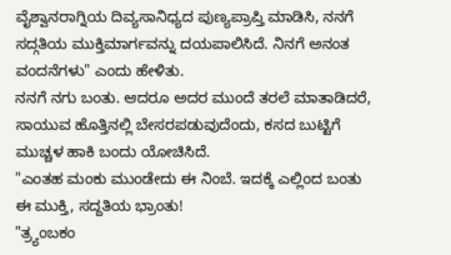ವೈಶ್ವಾನರಾಗ್ನಿಯ ದಿವ್ಯಸಾನಿಧ್ಯದ ಪುಣ್ಯಪ್ರಾಪ್ತಿ ಮಾಡಿಸಿ, ನನಗೆ ಸದ್ಗತಿಯ ಮುಕ್ತಿಮಾರ್ಗವನ್ನು ದಯಪಾಲಿಸಿದೆ. ನಿನಗೆ ಅನಂತ ವಂದನೆಗಳು" ಎಂದು ಹೇಳಿತು.
ನನಗೆ ನಗು ಬಂತು. ಆದರೂ ಅದರ ಮುಂದೆ ತರಲೆ ಮಾತಾಡಿದರೆ, ಸಾಯುವ ಹೊತ್ತಿನಲ್ಲಿ ಬೇಸರಪಡುವುದೆಂದು, ಕಸದ ಬುಟ್ಟಿಗೆ ಮುಚ್ಚಳ ಹಾಕಿ ಬಂದು ಯೋಚಿಸಿದೆ.
"ಎಂತಹ ಮಂಕು ಮುಂಡೇದು ಈ ನಿಂಬೆ. ಇದಕ್ಕೆ ಎಲ್ಲಿಂದ ಬಂತು ಈ ಮುಕ್ತಿ, ಸದ್ದತಿಯ ಭ್ರಾಂತು!
"ತ್ರ್ಯಂಬಕಂ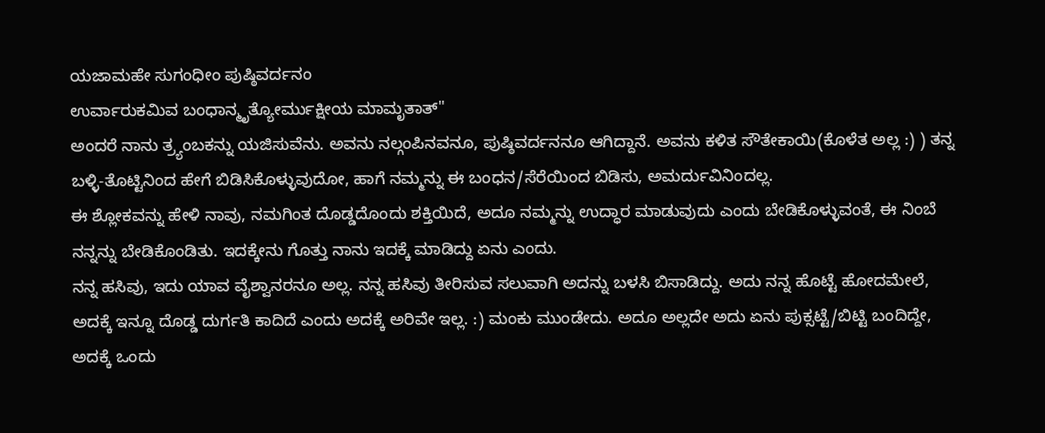ಯಜಾಮಹೇ ಸುಗಂಧೀಂ ಪುಷ್ಠಿವರ್ದನಂ
ಉರ್ವಾರುಕಮಿವ ಬಂಧಾನ್ಮೃತ್ಯೋರ್ಮುಕ್ಷೀಯ ಮಾಮೃತಾತ್"
ಅಂದರೆ ನಾನು ತ್ರ್ಯಂಬಕನ್ನು ಯಜಿಸುವೆನು. ಅವನು ನಲ್ಗಂಪಿನವನೂ, ಪುಷ್ಠಿವರ್ದನನೂ ಆಗಿದ್ದಾನೆ. ಅವನು ಕಳಿತ ಸೌತೇಕಾಯಿ(ಕೊಳೆತ ಅಲ್ಲ :) ) ತನ್ನ ಬಳ್ಳಿ-ತೊಟ್ಟಿನಿಂದ ಹೇಗೆ ಬಿಡಿಸಿಕೊಳ್ಳುವುದೋ, ಹಾಗೆ ನಮ್ಮನ್ನು ಈ ಬಂಧನ/ಸೆರೆಯಿಂದ ಬಿಡಿಸು, ಅಮರ್ದುವಿನಿಂದಲ್ಲ.
ಈ ಶ್ಲೋಕವನ್ನು ಹೇಳಿ ನಾವು, ನಮಗಿಂತ ದೊಡ್ಡದೊಂದು ಶಕ್ತಿಯಿದೆ, ಅದೂ ನಮ್ಮನ್ನು ಉದ್ಧಾರ ಮಾಡುವುದು ಎಂದು ಬೇಡಿಕೊಳ್ಳುವಂತೆ, ಈ ನಿಂಬೆ ನನ್ನನ್ನು ಬೇಡಿಕೊಂಡಿತು. ಇದಕ್ಕೇನು ಗೊತ್ತು ನಾನು ಇದಕ್ಕೆ ಮಾಡಿದ್ದು ಏನು ಎಂದು.
ನನ್ನ ಹಸಿವು, ಇದು ಯಾವ ವೈಶ್ವಾನರನೂ ಅಲ್ಲ. ನನ್ನ ಹಸಿವು ತೀರಿಸುವ ಸಲುವಾಗಿ ಅದನ್ನು ಬಳಸಿ ಬಿಸಾಡಿದ್ದು. ಅದು ನನ್ನ ಹೊಟ್ಟೆ ಹೋದಮೇಲೆ, ಅದಕ್ಕೆ ಇನ್ನೂ ದೊಡ್ಡ ದುರ್ಗತಿ ಕಾದಿದೆ ಎಂದು ಅದಕ್ಕೆ ಅರಿವೇ ಇಲ್ಲ. :) ಮಂಕು ಮುಂಡೇದು. ಅದೂ ಅಲ್ಲದೇ ಅದು ಏನು ಪುಕ್ಸಟ್ಟೆ/ಬಿಟ್ಟಿ ಬಂದಿದ್ದೇ, ಅದಕ್ಕೆ ಒಂದು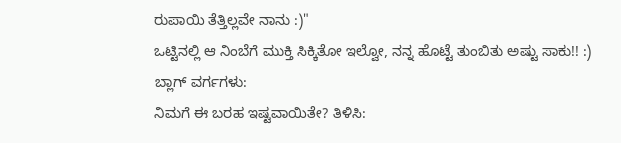ರುಪಾಯಿ ತೆತ್ತಿಲ್ಲವೇ ನಾನು :)"
ಒಟ್ಟಿನಲ್ಲಿ ಆ ನಿಂಬೆಗೆ ಮುಕ್ತಿ ಸಿಕ್ಕಿತೋ ಇಲ್ವೋ, ನನ್ನ ಹೊಟ್ಟೆ ತುಂಬಿತು ಅಷ್ಟು ಸಾಕು!! :)
ಬ್ಲಾಗ್ ವರ್ಗಗಳು:
ನಿಮಗೆ ಈ ಬರಹ ಇಷ್ಟವಾಯಿತೇ? ತಿಳಿಸಿ: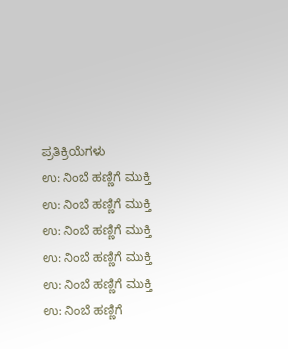ಪ್ರತಿಕ್ರಿಯೆಗಳು
ಉ: ನಿಂಬೆ ಹಣ್ಣಿಗೆ ಮುಕ್ತಿ
ಉ: ನಿಂಬೆ ಹಣ್ಣಿಗೆ ಮುಕ್ತಿ
ಉ: ನಿಂಬೆ ಹಣ್ಣಿಗೆ ಮುಕ್ತಿ
ಉ: ನಿಂಬೆ ಹಣ್ಣಿಗೆ ಮುಕ್ತಿ
ಉ: ನಿಂಬೆ ಹಣ್ಣಿಗೆ ಮುಕ್ತಿ
ಉ: ನಿಂಬೆ ಹಣ್ಣಿಗೆ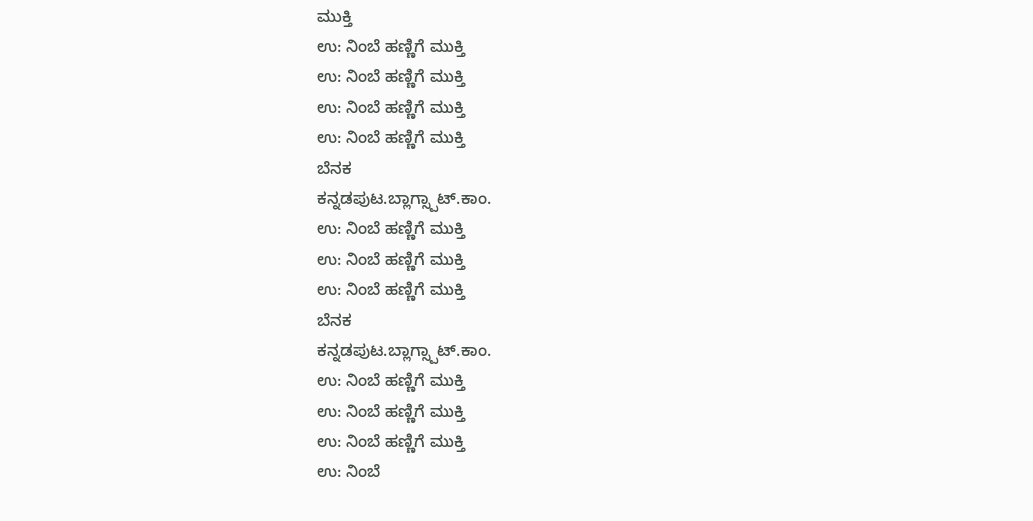ಮುಕ್ತಿ
ಉ: ನಿಂಬೆ ಹಣ್ಣಿಗೆ ಮುಕ್ತಿ
ಉ: ನಿಂಬೆ ಹಣ್ಣಿಗೆ ಮುಕ್ತಿ
ಉ: ನಿಂಬೆ ಹಣ್ಣಿಗೆ ಮುಕ್ತಿ
ಉ: ನಿಂಬೆ ಹಣ್ಣಿಗೆ ಮುಕ್ತಿ
ಬೆನಕ
ಕನ್ನಡಪುಟ.ಬ್ಲಾಗ್ಸ್ಪಾಟ್.ಕಾಂ.
ಉ: ನಿಂಬೆ ಹಣ್ಣಿಗೆ ಮುಕ್ತಿ
ಉ: ನಿಂಬೆ ಹಣ್ಣಿಗೆ ಮುಕ್ತಿ
ಉ: ನಿಂಬೆ ಹಣ್ಣಿಗೆ ಮುಕ್ತಿ
ಬೆನಕ
ಕನ್ನಡಪುಟ.ಬ್ಲಾಗ್ಸ್ಪಾಟ್.ಕಾಂ.
ಉ: ನಿಂಬೆ ಹಣ್ಣಿಗೆ ಮುಕ್ತಿ
ಉ: ನಿಂಬೆ ಹಣ್ಣಿಗೆ ಮುಕ್ತಿ
ಉ: ನಿಂಬೆ ಹಣ್ಣಿಗೆ ಮುಕ್ತಿ
ಉ: ನಿಂಬೆ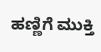ಹಣ್ಣಿಗೆ ಮುಕ್ತಿ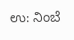ಉ: ನಿಂಬೆ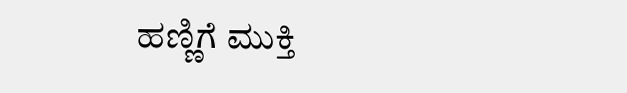ಹಣ್ಣಿಗೆ ಮುಕ್ತಿ